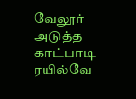வேலூர் அடுத்த காட்பாடி ரயில்வே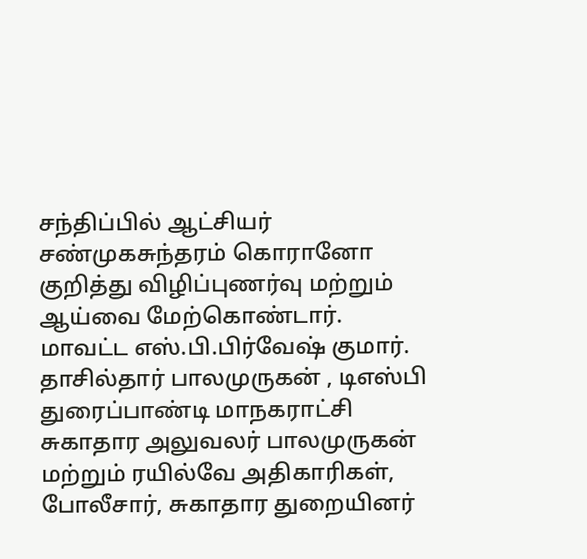சந்திப்பில் ஆட்சியர் சண்முகசுந்தரம் கொரானோ குறித்து விழிப்புணர்வு மற்றும் ஆய்வை மேற்கொண்டார். மாவட்ட எஸ்.பி.பிர்வேஷ் குமார். தாசில்தார் பாலமுருகன் , டிஎஸ்பி துரைப்பாண்டி மாநகராட்சி சுகாதார அலுவலர் பாலமுருகன் மற்றும் ரயில்வே அதிகாரிகள், போலீசார், சுகாதார துறையினர்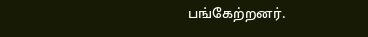பங்கேற்றனர்.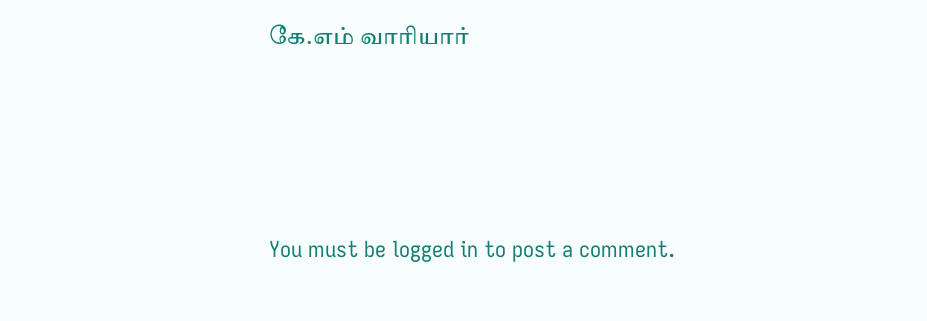கே.எம் வாரியார்




You must be logged in to post a comment.